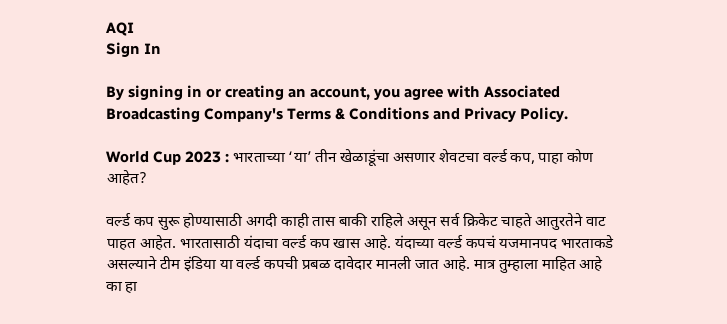AQI
Sign In

By signing in or creating an account, you agree with Associated Broadcasting Company's Terms & Conditions and Privacy Policy.

World Cup 2023 : भारताच्या ‘या’ तीन खेळाडूंचा असणार शेवटचा वर्ल्ड कप, पाहा कोण आहेत?

वर्ल्ड कप सुरू होण्यासाठी अगदी काही तास बाकी राहिले असून सर्व क्रिकेट चाहते आतुरतेने वाट पाहत आहेत. भारतासाठी यंदाचा वर्ल्ड कप खास आहे. यंदाच्या वर्ल्ड कपचं यजमानपद भारताकडे असल्याने टीम इंडिया या वर्ल्ड कपची प्रबळ दावेदार मानली जात आहे. मात्र तुम्हाला माहित आहे का हा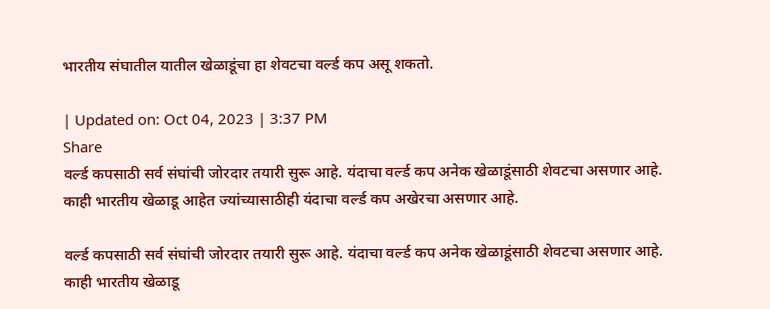भारतीय संघातील यातील खेळाडूंचा हा शेवटचा वर्ल्ड कप असू शकतो.

| Updated on: Oct 04, 2023 | 3:37 PM
Share
वर्ल्ड कपसाठी सर्व संघांची जोरदार तयारी सुरू आहे. यंदाचा वर्ल्ड कप अनेक खेळाडूंसाठी शेवटचा असणार आहे. काही भारतीय खेळाडू आहेत ज्यांच्यासाठीही यंदाचा वर्ल्ड कप अखेरचा असणार आहे.

वर्ल्ड कपसाठी सर्व संघांची जोरदार तयारी सुरू आहे. यंदाचा वर्ल्ड कप अनेक खेळाडूंसाठी शेवटचा असणार आहे. काही भारतीय खेळाडू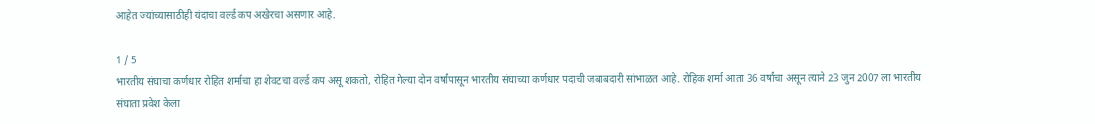आहेत ज्यांच्यासाठीही यंदाचा वर्ल्ड कप अखेरचा असणार आहे.

1 / 5
भारतीय संघाचा कर्णधार रोहित शर्माचा हा शेवटचा वर्ल्ड कप असू शकतो, रोहित गेल्या दोन वर्षांपासून भारतीय संघाच्या कर्णधार पदाची जबाबदारी सांभाळत आहे. रोहिक शर्मा आता 36 वर्षांचा असून त्याने 23 जुन 2007 ला भारतीय संघाता प्रवेश केला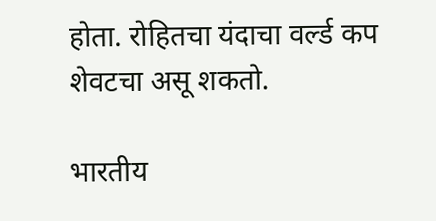होता. रोहितचा यंदाचा वर्ल्ड कप शेवटचा असू शकतो.

भारतीय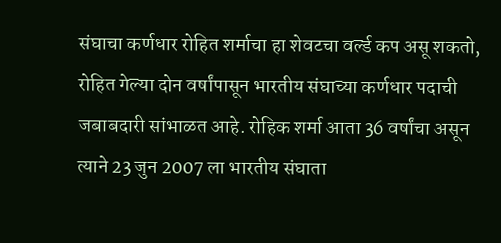संघाचा कर्णधार रोहित शर्माचा हा शेवटचा वर्ल्ड कप असू शकतो, रोहित गेल्या दोन वर्षांपासून भारतीय संघाच्या कर्णधार पदाची जबाबदारी सांभाळत आहे. रोहिक शर्मा आता 36 वर्षांचा असून त्याने 23 जुन 2007 ला भारतीय संघाता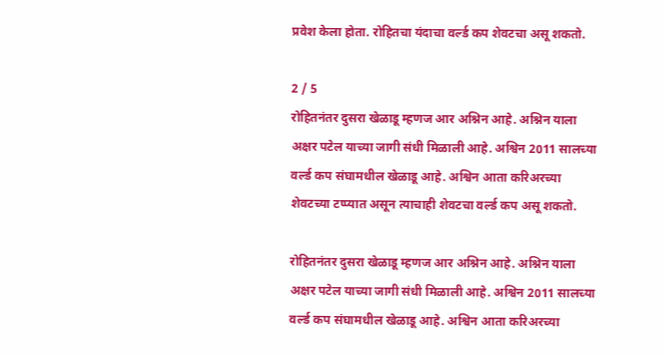प्रवेश केला होता. रोहितचा यंदाचा वर्ल्ड कप शेवटचा असू शकतो.

2 / 5
रोहितनंतर दुसरा खेळाडू म्हणज आर अश्निन आहे. अश्निन याला अक्षर पटेल याच्या जागी संधी मिळाली आहे. अश्विन 2011 सालच्या वर्ल्ड कप संघामधील खेळाडू आहे. अश्विन आता करिअरच्या शेवटच्या टप्प्यात असून त्याचाही शेवटचा वर्ल्ड कप असू शकतो.

रोहितनंतर दुसरा खेळाडू म्हणज आर अश्निन आहे. अश्निन याला अक्षर पटेल याच्या जागी संधी मिळाली आहे. अश्विन 2011 सालच्या वर्ल्ड कप संघामधील खेळाडू आहे. अश्विन आता करिअरच्या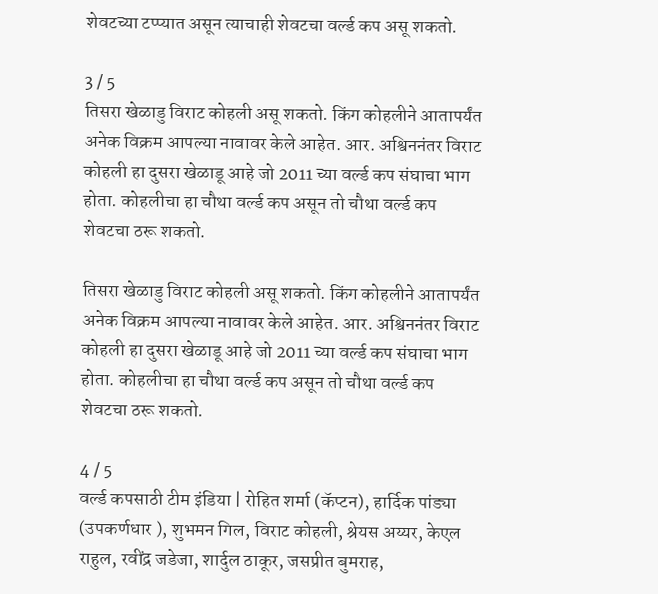शेवटच्या टप्प्यात असून त्याचाही शेवटचा वर्ल्ड कप असू शकतो.

3 / 5
तिसरा खेळाडु विराट कोहली असू शकतो. किंग कोहलीने आतापर्यंत अनेक विक्रम आपल्या नावावर केले आहेत. आर. अश्विननंतर विराट कोहली हा दुसरा खेळाडू आहे जो 2011 च्या वर्ल्ड कप संघाचा भाग होता. कोहलीचा हा चौथा वर्ल्ड कप असून तो चौथा वर्ल्ड कप शेवटचा ठरू शकतो.

तिसरा खेळाडु विराट कोहली असू शकतो. किंग कोहलीने आतापर्यंत अनेक विक्रम आपल्या नावावर केले आहेत. आर. अश्विननंतर विराट कोहली हा दुसरा खेळाडू आहे जो 2011 च्या वर्ल्ड कप संघाचा भाग होता. कोहलीचा हा चौथा वर्ल्ड कप असून तो चौथा वर्ल्ड कप शेवटचा ठरू शकतो.

4 / 5
वर्ल्ड कपसाठी टीम इंडिया | रोहित शर्मा (कॅप्टन), हार्दिक पांड्या (उपकर्णधार ), शुभमन गिल, विराट कोहली, श्रेयस अय्यर, केएल राहुल, रवींद्र जडेजा, शार्दुल ठाकूर, जसप्रीत बुमराह,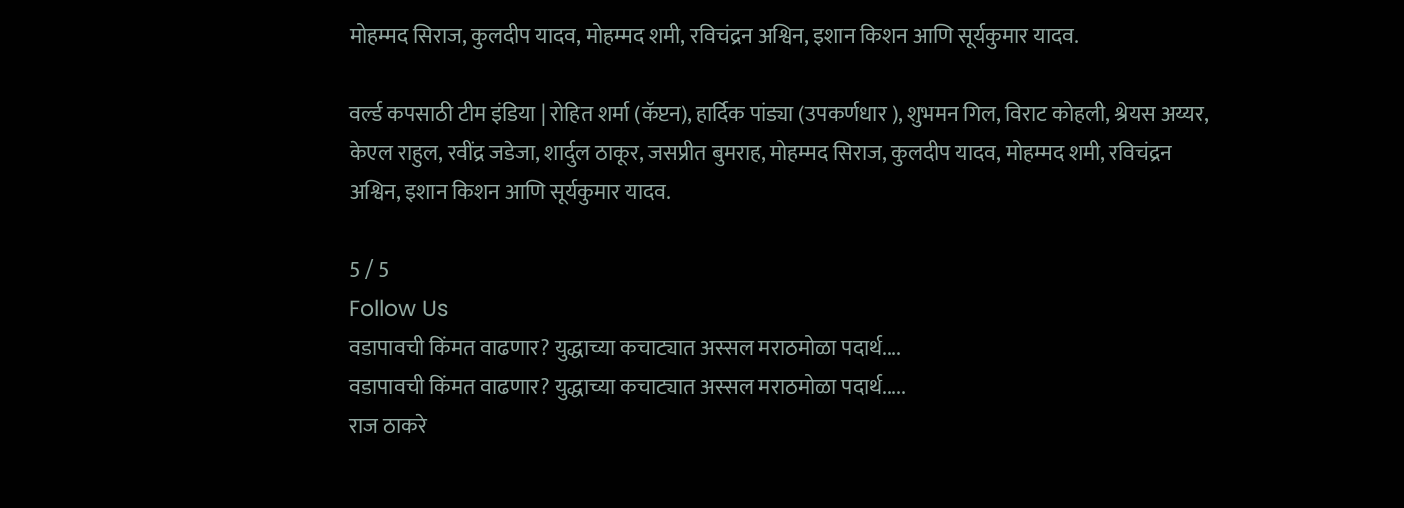मोहम्मद सिराज, कुलदीप यादव, मोहम्मद शमी, रविचंद्रन अश्विन, इशान किशन आणि सूर्यकुमार यादव.

वर्ल्ड कपसाठी टीम इंडिया | रोहित शर्मा (कॅप्टन), हार्दिक पांड्या (उपकर्णधार ), शुभमन गिल, विराट कोहली, श्रेयस अय्यर, केएल राहुल, रवींद्र जडेजा, शार्दुल ठाकूर, जसप्रीत बुमराह, मोहम्मद सिराज, कुलदीप यादव, मोहम्मद शमी, रविचंद्रन अश्विन, इशान किशन आणि सूर्यकुमार यादव.

5 / 5
Follow Us
वडापावची किंमत वाढणार? युद्धाच्या कचाट्यात अस्सल मराठमोळा पदार्थ....
वडापावची किंमत वाढणार? युद्धाच्या कचाट्यात अस्सल मराठमोळा पदार्थ.....
राज ठाकरे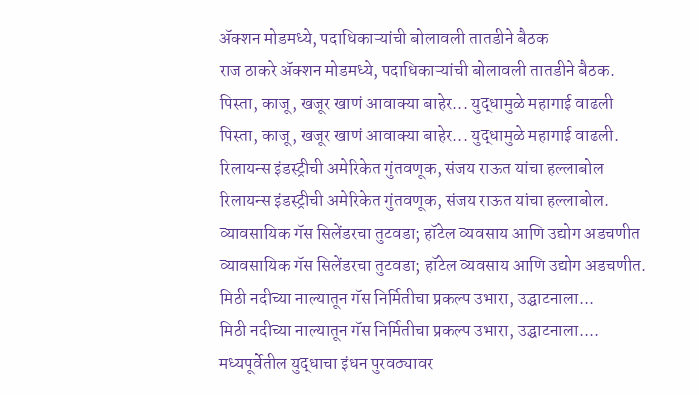अ‍ॅक्शन मोडमध्ये, पदाधिकाऱ्यांची बोलावली तातडीने बैठक
राज ठाकरे अ‍ॅक्शन मोडमध्ये, पदाधिकाऱ्यांची बोलावली तातडीने बैठक.
पिस्ता, काजू, खजूर खाणं आवाक्या बाहेर... युद्धामुळे महागाई वाढली
पिस्ता, काजू, खजूर खाणं आवाक्या बाहेर... युद्धामुळे महागाई वाढली.
रिलायन्स इंडस्ट्रीची अमेरिकेत गुंतवणूक, संजय राऊत यांचा हल्लाबोल
रिलायन्स इंडस्ट्रीची अमेरिकेत गुंतवणूक, संजय राऊत यांचा हल्लाबोल.
व्यावसायिक गॅस सिलेंडरचा तुटवडा; हॉटेल व्यवसाय आणि उद्योग अडचणीत
व्यावसायिक गॅस सिलेंडरचा तुटवडा; हॉटेल व्यवसाय आणि उद्योग अडचणीत.
मिठी नदीच्या नाल्यातून गॅस निर्मितीचा प्रकल्प उभारा, उद्घाटनाला...
मिठी नदीच्या नाल्यातून गॅस निर्मितीचा प्रकल्प उभारा, उद्घाटनाला....
मध्यपूर्वेतील युद्धाचा इंधन पुरवठ्यावर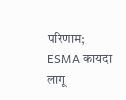परिणाम; ESMA कायदा लागू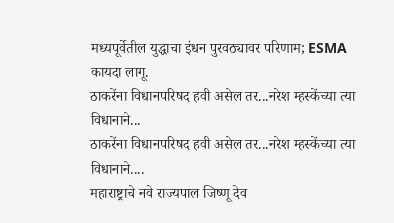मध्यपूर्वेतील युद्धाचा इंधन पुरवठ्यावर परिणाम; ESMA कायदा लागू.
ठाकरेंना विधानपरिषद हवी असेल तर...नरेश म्हस्केंच्या त्या विधानाने...
ठाकरेंना विधानपरिषद हवी असेल तर...नरेश म्हस्केंच्या त्या विधानाने....
महाराष्ट्राचे नवे राज्यपाल जिष्णू देव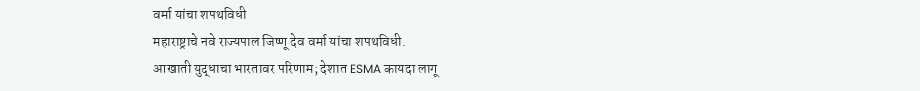वर्मा यांचा शपथविधी
महाराष्ट्राचे नवे राज्यपाल जिष्णू देव वर्मा यांचा शपथविधी.
आखाती युद्धाचा भारतावर परिणाम; देशात ESMA कायदा लागू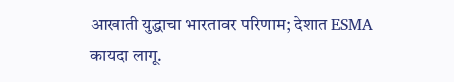आखाती युद्धाचा भारतावर परिणाम; देशात ESMA कायदा लागू.